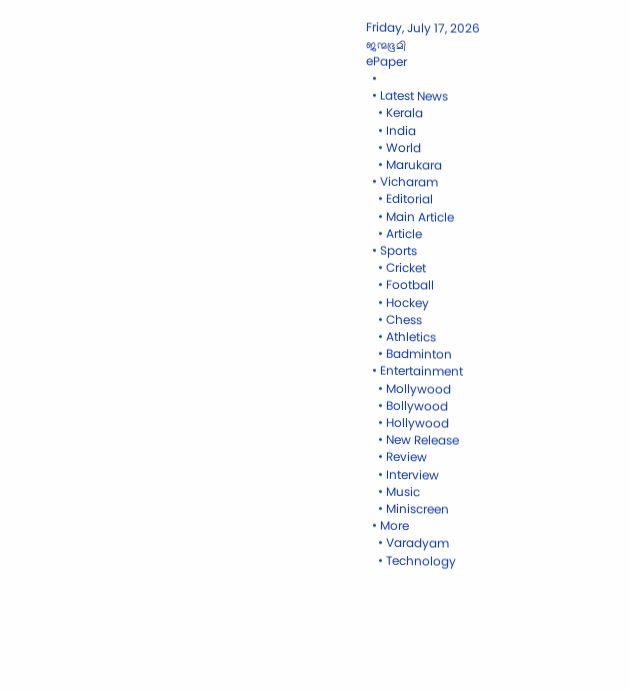Friday, July 17, 2026
ജന്മഭൂമി
ePaper
  •
  • Latest News
    • Kerala
    • India
    • World
    • Marukara
  • Vicharam
    • Editorial
    • Main Article
    • Article
  • Sports
    • Cricket
    • Football
    • Hockey
    • Chess
    • Athletics
    • Badminton
  • Entertainment
    • Mollywood
    • Bollywood
    • Hollywood
    • New Release
    • Review
    • Interview
    • Music
    • Miniscreen
  • More
    • Varadyam
    • Technology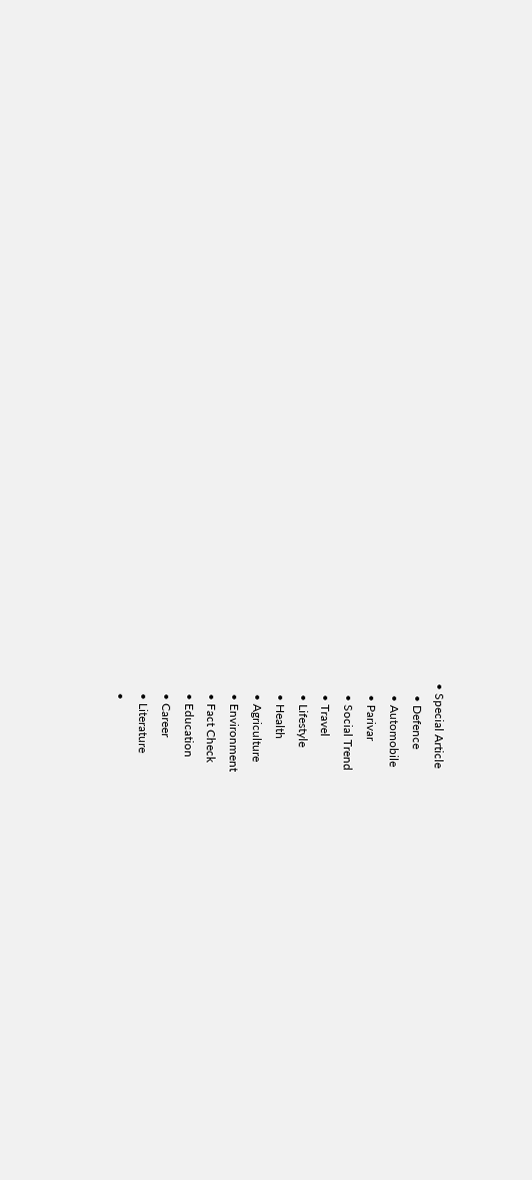• Special Article
    • Defence
    • Automobile
    • Parivar
    • Social Trend
    • Travel
    • Lifestyle
    • Health
    • Agriculture
    • Environment
    • Fact Check
    • Education
    • Career
    • Literature
    •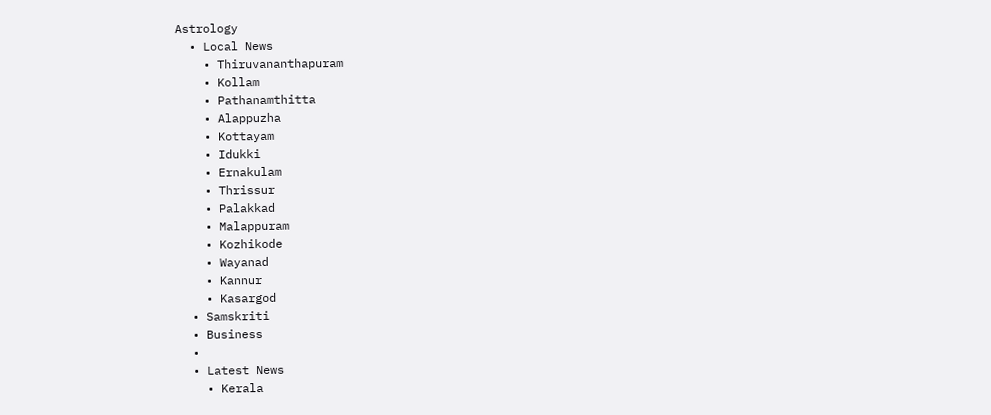Astrology
  • Local News
    • Thiruvananthapuram
    • Kollam
    • Pathanamthitta
    • Alappuzha
    • Kottayam
    • Idukki
    • Ernakulam
    • Thrissur
    • Palakkad
    • Malappuram
    • Kozhikode
    • Wayanad
    • Kannur
    • Kasargod
  • Samskriti
  • Business
  •
  • Latest News
    • Kerala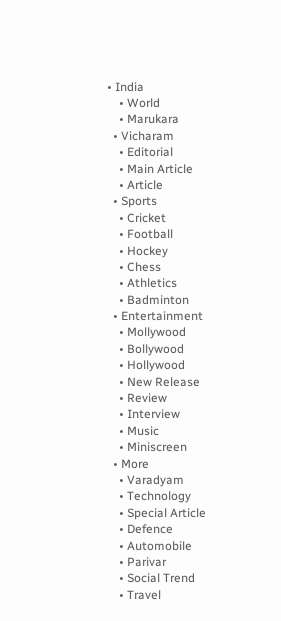• India
    • World
    • Marukara
  • Vicharam
    • Editorial
    • Main Article
    • Article
  • Sports
    • Cricket
    • Football
    • Hockey
    • Chess
    • Athletics
    • Badminton
  • Entertainment
    • Mollywood
    • Bollywood
    • Hollywood
    • New Release
    • Review
    • Interview
    • Music
    • Miniscreen
  • More
    • Varadyam
    • Technology
    • Special Article
    • Defence
    • Automobile
    • Parivar
    • Social Trend
    • Travel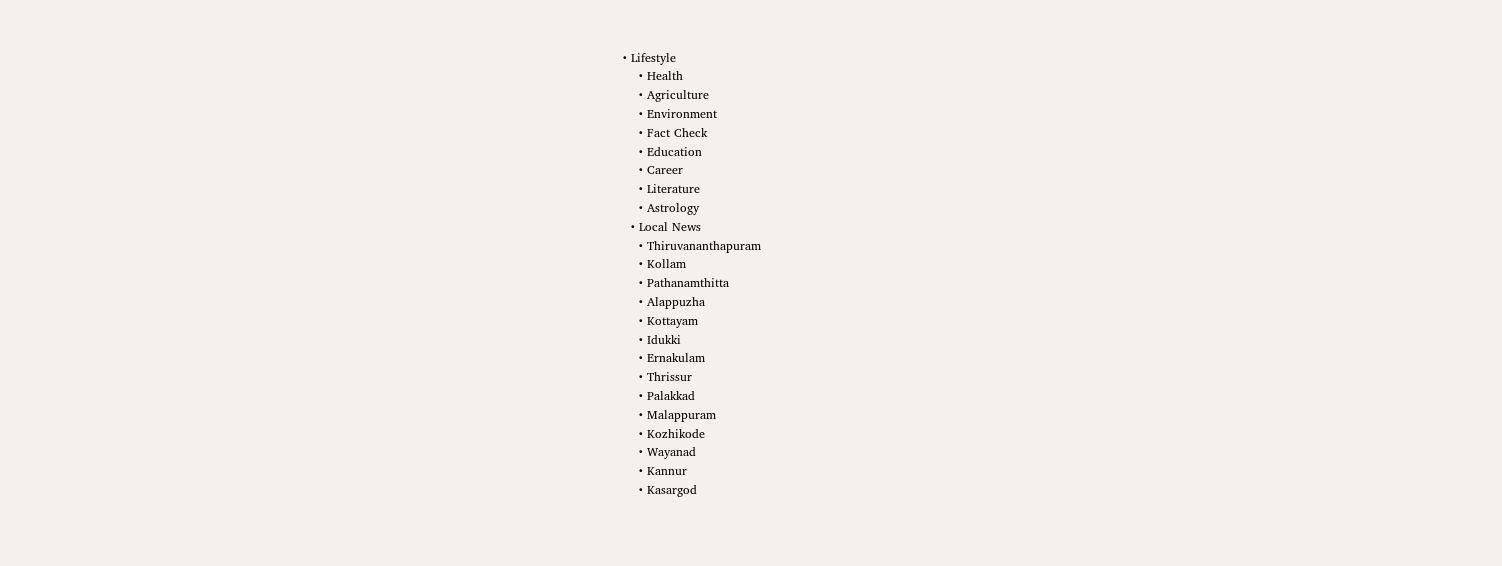• Lifestyle
    • Health
    • Agriculture
    • Environment
    • Fact Check
    • Education
    • Career
    • Literature
    • Astrology
  • Local News
    • Thiruvananthapuram
    • Kollam
    • Pathanamthitta
    • Alappuzha
    • Kottayam
    • Idukki
    • Ernakulam
    • Thrissur
    • Palakkad
    • Malappuram
    • Kozhikode
    • Wayanad
    • Kannur
    • Kasargod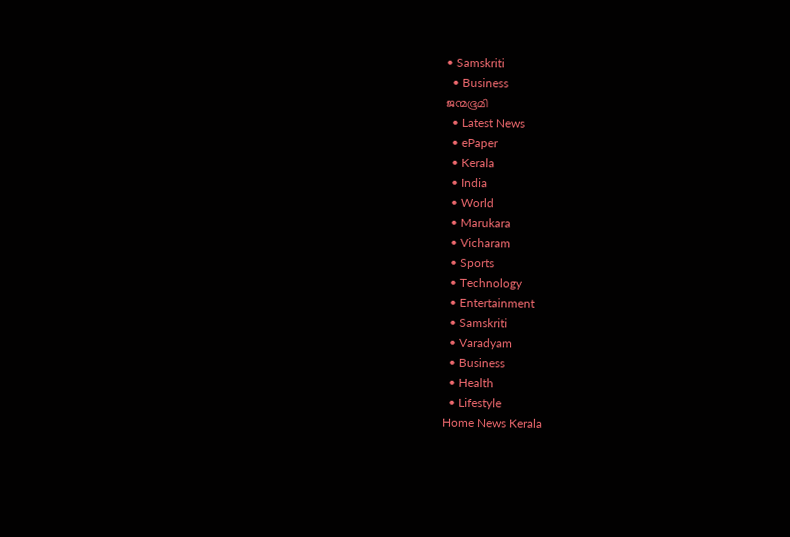• Samskriti
  • Business
ജന്മഭൂമി
  • Latest News
  • ePaper
  • Kerala
  • India
  • World
  • Marukara
  • Vicharam
  • Sports
  • Technology
  • Entertainment
  • Samskriti
  • Varadyam
  • Business
  • Health
  • Lifestyle
Home News Kerala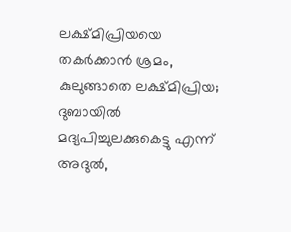ലക്ഷ്മിപ്രിയയെ തകര്‍ക്കാന്‍ ശ്രമം, കുലുങ്ങാതെ ലക്ഷ്മിപ്രിയ; ദുബായില്‍ മദ്യപിച്ചുലക്കുകെട്ടു എന്ന് അദുല്‍,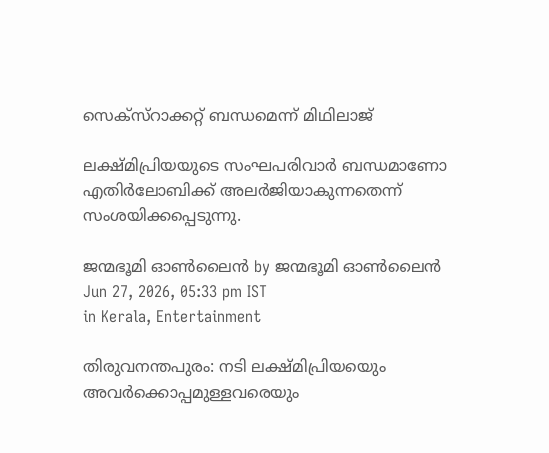സെക്സ്റാക്കറ്റ് ബന്ധമെന്ന് മിഥിലാജ്

ലക്ഷ്മിപ്രിയയുടെ സംഘപരിവാര്‍ ബന്ധമാണോ എതിര്‍ലോബിക്ക് അലര്‍ജിയാകുന്നതെന്ന് സംശയിക്കപ്പെടുന്നു.

ജന്മഭൂമി ഓണ്‍ലൈന്‍ by ജന്മഭൂമി ഓണ്‍ലൈന്‍
Jun 27, 2026, 05:33 pm IST
in Kerala, Entertainment

തിരുവനന്തപുരം: നടി ലക്ഷ്മിപ്രിയയെും അവര്‍ക്കൊപ്പമുള്ളവരെയും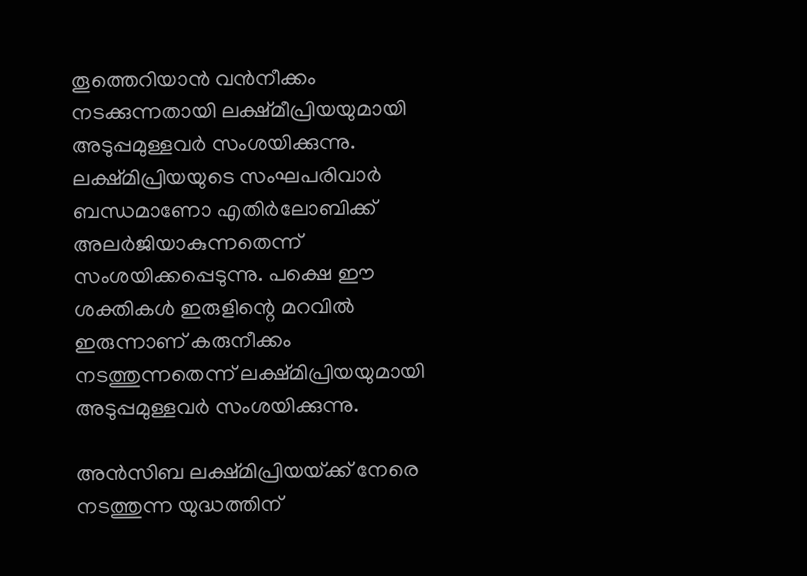തൂത്തെറിയാന്‍ വന്‍നീക്കം നടക്കുന്നതായി ലക്ഷ്മീപ്രിയയുമായി അടുപ്പമുള്ളവര്‍ സംശയിക്കുന്നു. ലക്ഷ്മിപ്രിയയുടെ സംഘപരിവാര്‍ ബന്ധമാണോ എതിര്‍ലോബിക്ക് അലര്‍ജിയാകുന്നതെന്ന് സംശയിക്കപ്പെടുന്നു. പക്ഷെ ഈ ശക്തികള്‍ ഇരുളിന്റെ മറവില്‍ ഇരുന്നാണ് കരുനീക്കം നടത്തുന്നതെന്ന് ലക്ഷ്മിപ്രിയയുമായി അടുപ്പമുള്ളവര്‍ സംശയിക്കുന്നു.

അന്‍സിബ ലക്ഷ്മിപ്രിയയ്‌ക്ക് നേരെ നടത്തുന്ന യുദ്ധത്തിന്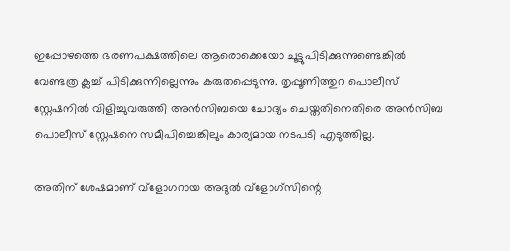ഇപ്പോഴത്തെ ഭരണപക്ഷത്തിലെ ആരൊക്കെയോ ചൂട്ടുപിടിക്കുന്നുണ്ടെങ്കില്‍ വേണ്ടത്ര ക്ലച്ച് പിടിക്കുന്നില്ലെന്നും കരുതപ്പെടുന്നു. തൃപ്പൂണിത്തുറ പൊലീസ് സ്റ്റേഷനില്‍ വിളിച്ചുവരുത്തി അന്‍സിബയെ ചോദ്യം ചെയ്തതിനെതിരെ അന്‍സിബ പൊലീസ് സ്റ്റേഷനെ സമീപിച്ചെങ്കിലും കാര്യമായ നടപടി എടുത്തില്ല.

അതിന് ശേഷമാണ് വ്ളോഗറായ അദുല്‍ വ്ളോഗ്സിന്റെ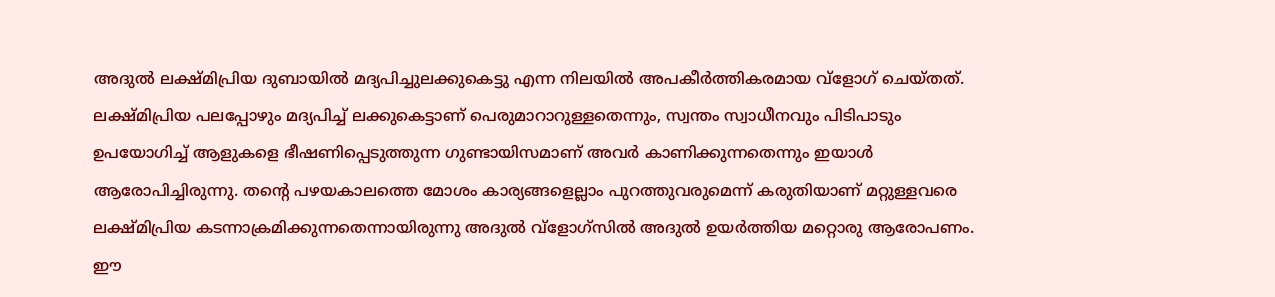അദുല്‍ ലക്ഷ്മിപ്രിയ ദുബായില്‍ മദ്യപിച്ചുലക്കുകെട്ടു എന്ന നിലയില്‍ അപകീര്‍ത്തികരമായ വ്ളോഗ് ചെയ്തത്. ലക്ഷ്മിപ്രിയ പലപ്പോഴും മദ്യപിച്ച് ലക്കുകെട്ടാണ് പെരുമാറാറുള്ളതെന്നും, സ്വന്തം സ്വാധീനവും പിടിപാടും ഉപയോഗിച്ച് ആളുകളെ ഭീഷണിപ്പെടുത്തുന്ന ഗുണ്ടായിസമാണ് അവർ കാണിക്കുന്നതെന്നും ഇയാൾ ആരോപിച്ചിരുന്നു. തന്റെ പഴയകാലത്തെ മോശം കാര്യങ്ങളെല്ലാം പുറത്തുവരുമെന്ന് കരുതിയാണ് മറ്റുള്ളവരെ ലക്ഷ്മിപ്രിയ കടന്നാക്രമിക്കുന്നതെന്നായിരുന്നു അദുല്‍ വ്ളോഗ്സില്‍ അദുല്‍ ഉയര്‍ത്തിയ മറ്റൊരു ആരോപണം. ഈ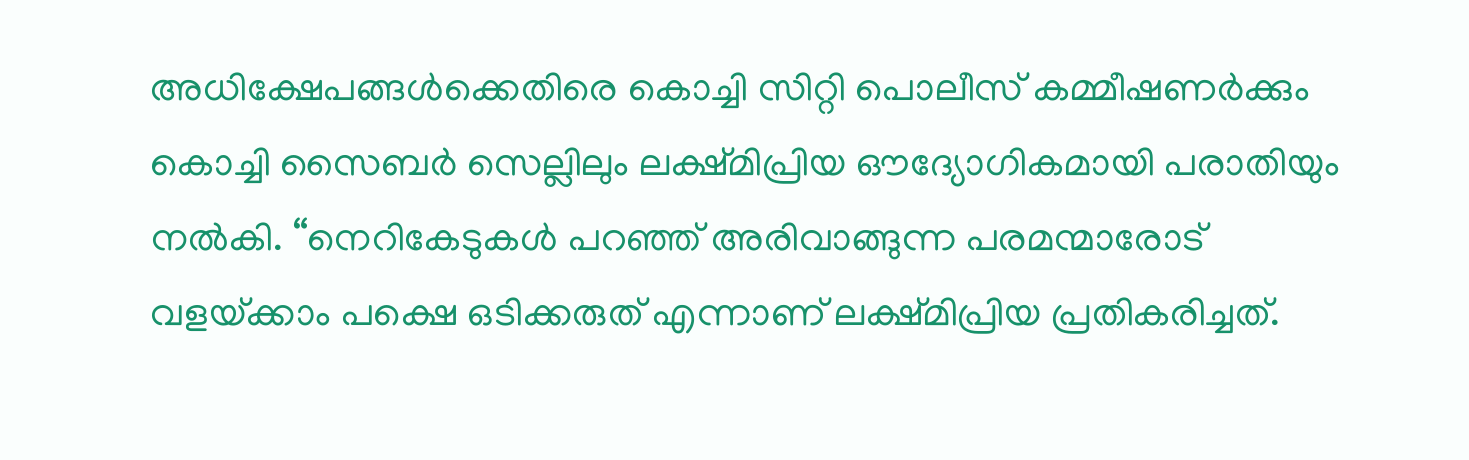അധിക്ഷേപങ്ങൾക്കെതിരെ കൊച്ചി സിറ്റി പൊലീസ് കമ്മീഷണര്‍ക്കും കൊച്ചി സൈബര്‍ സെല്ലിലും ലക്ഷ്മിപ്രിയ ഔദ്യോഗികമായി പരാതിയും നൽകി. “നെറികേടുകള്‍ പറഞ്ഞ് അരിവാങ്ങുന്ന പരമന്മാരോട് വളയ്‌ക്കാം പക്ഷെ ഒടിക്കരുത് എന്നാണ് ലക്ഷ്മിപ്രിയ പ്രതികരിച്ചത്.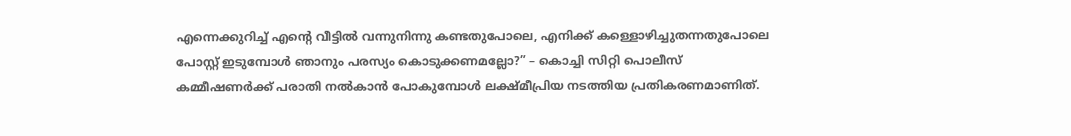എന്നെക്കുറിച്ച് എന്റെ വീട്ടില്‍ വന്നുനിന്നു കണ്ടതുപോലെ, എനിക്ക് കള്ളൊഴിച്ചുതന്നതുപോലെ പോസ്റ്റ് ഇടുമ്പോള്‍ ഞാനും പരസ്യം കൊടുക്കണമല്ലോ?” – കൊച്ചി സിറ്റി പൊലീസ് കമ്മീഷണര്‍ക്ക് പരാതി നല്‍കാന്‍ പോകുമ്പോള്‍ ലക്ഷ്മീപ്രിയ നടത്തിയ പ്രതികരണമാണിത്.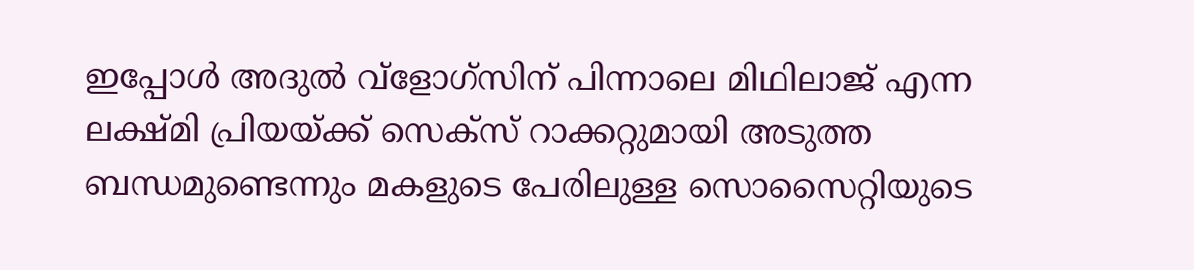ഇപ്പോള്‍ അദുല്‍ വ്ളോഗ്സിന് പിന്നാലെ മിഥിലാജ് എന്ന ലക്ഷ്മി പ്രിയയ്‌ക്ക് സെക്സ് റാക്കറ്റുമായി അടുത്ത ബന്ധമുണ്ടെന്നും മകളുടെ പേരിലുള്ള സൊസൈറ്റിയുടെ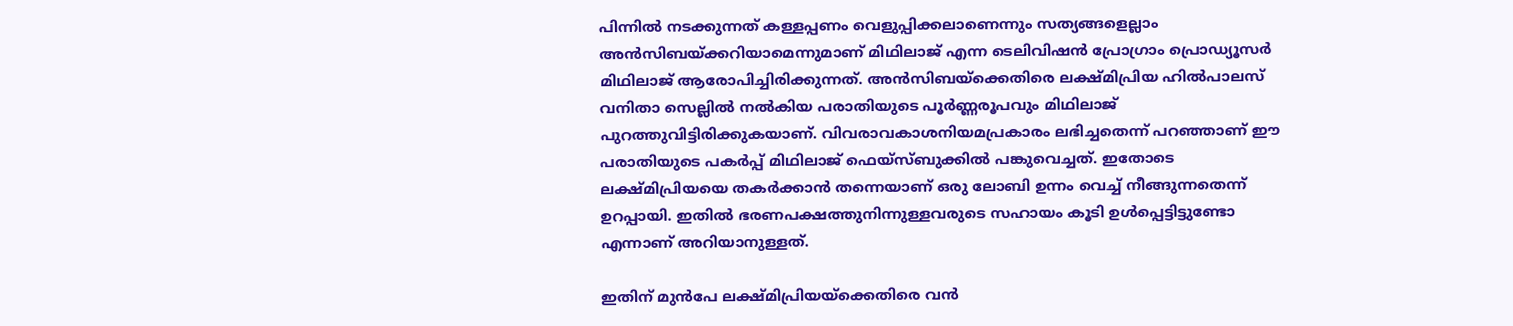പിന്നില്‍ നടക്കുന്നത് കള്ളപ്പണം വെളുപ്പിക്കലാണെന്നും സത്യങ്ങളെല്ലാം അന്‍സിബയ്‌ക്കറിയാമെന്നുമാണ് മിഥിലാജ് എന്ന ടെലിവിഷന്‍ പ്രോഗ്രാം പ്രൊഡ്യൂസര്‍ മിഥിലാജ് ആരോപിച്ചിരിക്കുന്നത്. അൻസിബയ്‌ക്കെതിരെ ലക്ഷ്മിപ്രിയ ഹില്‍പാലസ് വനിതാ സെല്ലില്‍ നല്‍കിയ പരാതിയുടെ പൂർണ്ണരൂപവും മിഥിലാജ് പുറത്തുവിട്ടിരിക്കുകയാണ്. വിവരാവകാശനിയമപ്രകാരം ലഭിച്ചതെന്ന് പറഞ്ഞാണ് ഈ പരാതിയുടെ പകർപ്പ് മിഥിലാജ് ഫെയ്‌സ്ബുക്കില്‍ പങ്കുവെച്ചത്. ഇതോടെ ലക്ഷ്മിപ്രിയയെ തകര്‍ക്കാന്‍ തന്നെയാണ് ഒരു ലോബി ഉന്നം വെച്ച് നീങ്ങുന്നതെന്ന് ഉറപ്പായി. ഇതില്‍ ഭരണപക്ഷത്തുനിന്നുള്ളവരുടെ സഹായം കൂടി ഉള്‍പ്പെട്ടിട്ടുണ്ടോ എന്നാണ് അറിയാനുള്ളത്.

ഇതിന് മുന്‍പേ ലക്ഷ്മിപ്രിയയ്‌ക്കെതിരെ വന്‍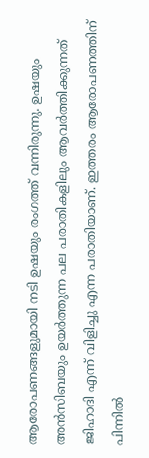ആരോപണങ്ങളുമായി നടി ഉഷയും രംഗത്ത് വന്നിരുന്നു. ഉഷയും അന്‍സിബയും ഉയര്‍ത്തുന്ന പല പരാതികളിലും ആവര്‍ത്തിക്കുന്നത് ജിഹാദി എന്ന് വിളിച്ചു എന്ന പരാതിയാണ്. ഇത്തരം ആരോപണത്തിന് പിന്നില്‍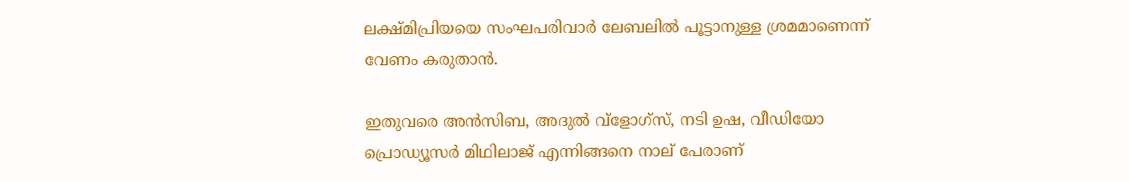ലക്ഷ്മിപ്രിയയെ സംഘപരിവാര്‍ ലേബലില്‍ പൂട്ടാനുള്ള ശ്രമമാണെന്ന് വേണം കരുതാന്‍.

ഇതുവരെ അന്‍സിബ, അദുല്‍ വ്ളോഗ്സ്, നടി ഉഷ, വീഡിയോ പ്രൊഡ്യൂസര്‍ മിഥിലാജ് എന്നിങ്ങനെ നാല് പേരാണ്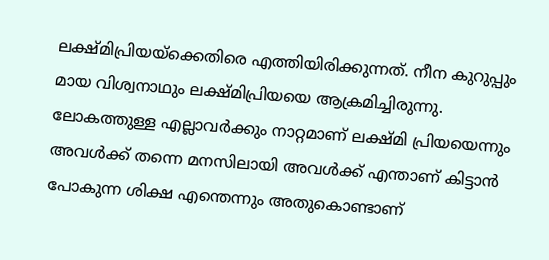ലക്ഷ്മിപ്രിയയ്‌ക്കെതിരെ എത്തിയിരിക്കുന്നത്. നീന കുറുപ്പും മായ വിശ്വനാഥും ലക്ഷ്മിപ്രിയയെ ആക്രമിച്ചിരുന്നു. ലോകത്തുള്ള എല്ലാവർക്കും നാറ്റമാണ് ലക്ഷ്മി പ്രിയയെന്നും അവള്‍ക്ക് തന്നെ മനസിലായി അവള്‍ക്ക് എന്താണ് കിട്ടാന്‍ പോകുന്ന ശിക്ഷ എന്തെന്നും അതുകൊണ്ടാണ്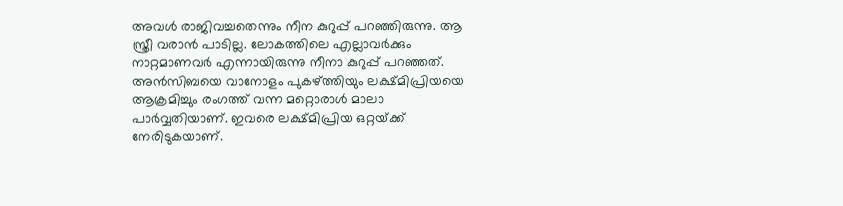അവള്‍ രാജിവച്ചതെന്നും നീന കുറുപ്പ് പറഞ്ഞിരുന്നു. ആ സ്ത്രീ വരാന്‍ പാടില്ല. ലോകത്തിലെ എല്ലാവര്‍ക്കും നാറ്റമാണവര്‍ എന്നായിരുന്നു നീനാ കുറുപ്പ് പറഞ്ഞത്. അന്‍സിബയെ വാനോളം പുകഴ്‌ത്തിയും ലക്ഷ്മിപ്രിയയെ ആക്രമിച്ചും രംഗത്ത് വന്ന മറ്റൊരാള്‍ മാലാ പാര്‍വ്വതിയാണ്. ഇവരെ ലക്ഷ്മിപ്രിയ ഒറ്റയ്‌ക്ക് നേരിടുകയാണ്.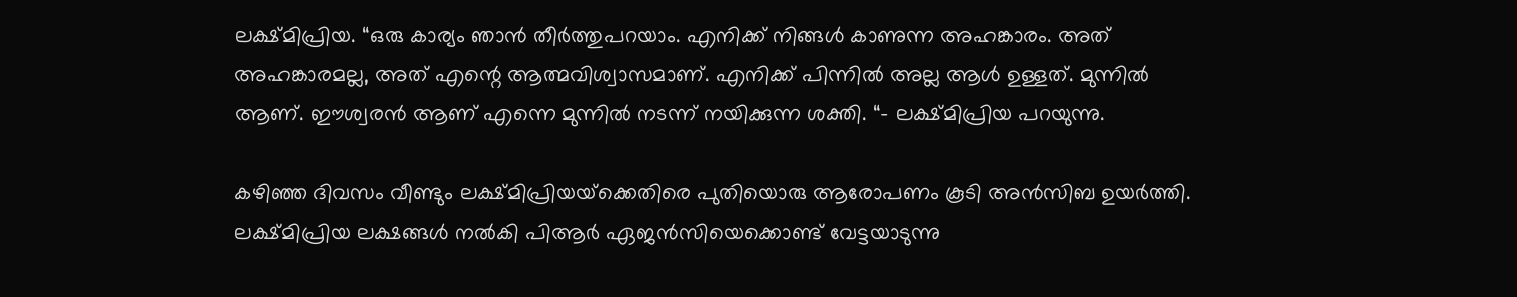ലക്ഷ്മിപ്രിയ. “ഒരു കാര്യം ഞാന്‍ തീര്‍ത്തുപറയാം. എനിക്ക് നിങ്ങള്‍ കാണുന്ന അഹങ്കാരം. അത് അഹങ്കാരമല്ല, അത് എന്റെ ആത്മവിശ്വാസമാണ്. എനിക്ക് പിന്നില്‍ അല്ല ആള്‍ ഉള്ളത്. മുന്നില്‍ ആണ്. ഈശ്വരന്‍ ആണ് എന്നെ മുന്നില്‍ നടന്ന് നയിക്കുന്ന ശക്തി. “- ലക്ഷ്മിപ്രിയ പറയുന്നു.

കഴിഞ്ഞ ദിവസം വീണ്ടും ലക്ഷ്മിപ്രിയയ്‌ക്കെതിരെ പുതിയൊരു ആരോപണം കൂടി അന്‍സിബ ഉയര്‍ത്തി. ലക്ഷ്മിപ്രിയ ലക്ഷങ്ങള്‍ നല്‍കി പിആര്‍ ഏജന്‍സിയെക്കൊണ്ട് വേട്ടയാടുന്നു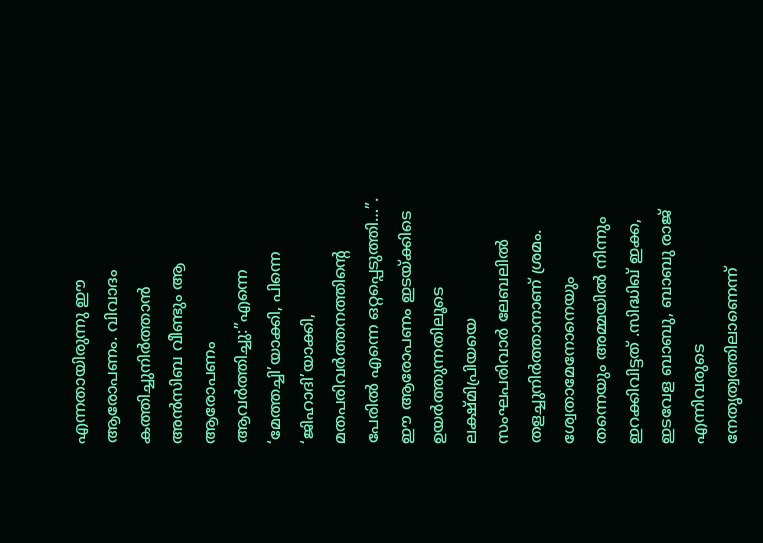എന്നതായിരുന്നു ഈ ആരോപണം. വിവാദം കത്തിച്ചുനിര്‍ത്താന്‍ അന്‍സിബ വീണ്ടും ആ ആരോപണം ആവര്‍ത്തിച്ചു:”എന്നെ ‘മേത്തച്ചി’യാക്കി, പിന്നെ ‘ജിഹാദി’യാക്കി, മതപരിവർത്തനത്തിന്റെ പേരില്‍ എന്നെ ഒറ്റപ്പെടുത്തി…”. ഈ ആരോപണം ഇടയ്‌ക്കിടെ ഉയര്‍ത്തുന്നതിലൂടെ ലക്ഷ്മിപ്രിയയെ സംഘപരിവാര്‍ ലേബലില്‍ തളച്ചുനിര്‍ത്താനാണ് ശ്രമം. ശ്വേതാമേനോനെയും തന്നെയും അമ്മയില്‍ നിന്നും ഇറക്കിവിട്ടത് .സിദ്ധിഖ് ഇക്ക, ഇടവേള ബാബു, ബാബു രാജ് എന്നിവരുടെ നേതൃത്വത്തിലാണെന്ന്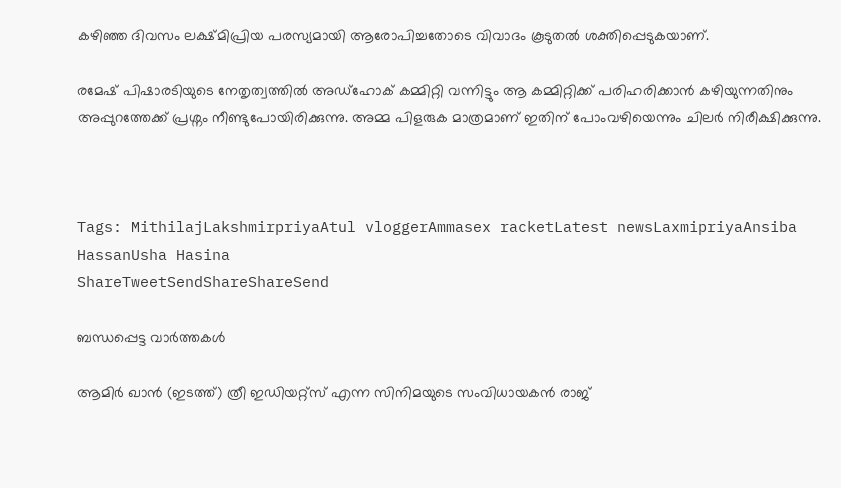കഴിഞ്ഞ ദിവസം ലക്ഷ്മിപ്രിയ പരസ്യമായി ആരോപിച്ചതോടെ വിവാദം കൂടുതല്‍ ശക്തിപ്പെടുകയാണ്.

രമേഷ് പിഷാരടിയുടെ നേതൃത്വത്തില്‍ അഡ്ഹോക് കമ്മിറ്റി വന്നിട്ടും ആ കമ്മിറ്റിക്ക് പരിഹരിക്കാന്‍ കഴിയുന്നതിനും അപ്പുറത്തേക്ക് പ്രശ്നം നീണ്ടുപോയിരിക്കുന്നു. അമ്മ പിളരുക മാത്രമാണ് ഇതിന് പോംവഴിയെന്നും ചിലര്‍ നിരീക്ഷിക്കുന്നു.



Tags: MithilajLakshmirpriyaAtul vloggerAmmasex racketLatest newsLaxmipriyaAnsiba HassanUsha Hasina
ShareTweetSendShareShareSend

ബന്ധപ്പെട്ട വാര്‍ത്തകള്‍

ആമിര്‍ ഖാന്‍ (ഇടത്ത്) ത്രീ ഇഡിയറ്റ്സ് എന്ന സിനിമയുടെ സംവിധായകന്‍ രാജ്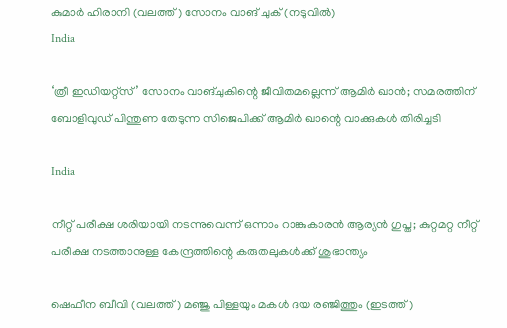കുമാര്‍ ഹിരാനി (വലത്ത്) സോനം വാങ് ചുക് (നടുവില്‍)
India

‘ത്രീ ഇഡിയറ്റ്‌സ്’ സോനം വാങ്‌ചുകിന്റെ ജീവിതമല്ലെന്ന് ആമിര്‍ ഖാന്‍; സമരത്തിന് ബോളിവുഡ് പിന്തുണ തേടുന്ന സിജെപിക്ക് ആമിര്‍ ഖാന്റെ വാക്കുകള്‍ തിരിച്ചടി

India

നീറ്റ് പരീക്ഷ ശരിയായി നടന്നുവെന്ന് ഒന്നാം റാങ്കുകാരന്‍ ആര്യന്‍ ഗുപ്ത; കുറ്റമറ്റ നീറ്റ് പരീക്ഷ നടത്താനുള്ള കേന്ദ്രത്തിന്റെ കരുതലുകള്‍ക്ക് ശുഭാന്ത്യം

ഷെഫീന ബീവി (വലത്ത്) മഞ്ജു പിള്ളയും മകള്‍ ദയ രഞ്ജിത്തും (ഇടത്ത്)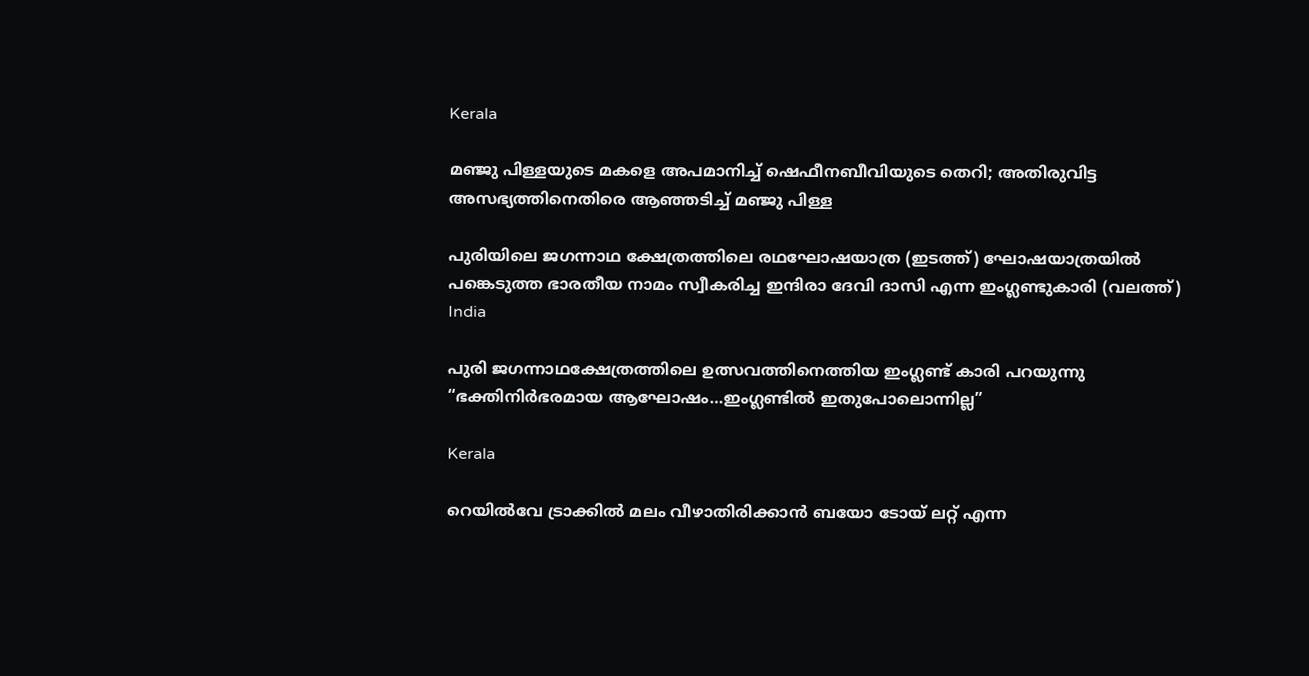Kerala

മ‌‌ഞ്ജു പിള്ളയുടെ മകളെ അപമാനിച്ച് ഷെഫീനബീവിയുടെ തെറി; അതിരുവിട്ട അസഭ്യത്തിനെതിരെ ആഞ്ഞടിച്ച് മഞ്ജു പിള്ള

പുരിയിലെ ജഗന്നാഥ ക്ഷേത്രത്തിലെ രഥഘോഷയാത്ര (ഇടത്ത്) ഘോഷയാത്രയില്‍ പങ്കെടുത്ത ഭാരതീയ നാമം സ്വീകരിച്ച ഇന്ദിരാ ദേവി ദാസി എന്ന ഇംഗ്ലണ്ടുകാരി (വലത്ത്)
India

പുരി ജഗന്നാഥക്ഷേത്രത്തിലെ ഉത്സവത്തിനെത്തിയ ഇംഗ്ലണ്ട് കാരി പറയുന്നു “ഭക്തിനിര്‍ഭരമായ ആഘോഷം…ഇംഗ്ലണ്ടില്‍ ഇതുപോലൊന്നില്ല”

Kerala

റെയില്‍വേ ട്രാക്കില്‍ മലം വീഴാതിരിക്കാന്‍ ബയോ ടോയ് ലറ്റ് എന്ന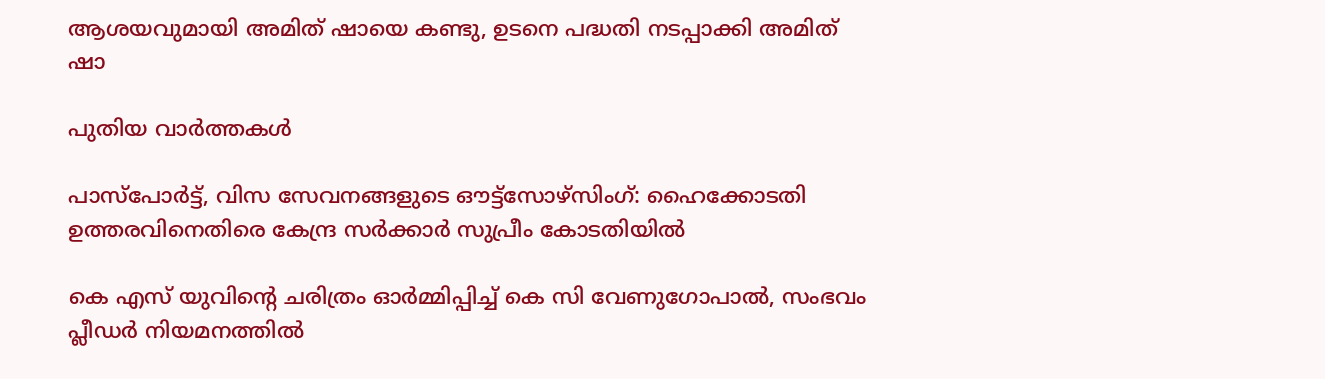ആശയവുമായി അമിത് ഷായെ കണ്ടു, ഉടനെ പദ്ധതി നടപ്പാക്കി അമിത് ഷാ

പുതിയ വാര്‍ത്തകള്‍

പാസ്പോര്‍ട്ട്, വിസ സേവനങ്ങളുടെ ഔട്ട്സോഴ്സിംഗ്: ഹൈക്കോടതി ഉത്തരവിനെതിരെ കേന്ദ്ര സര്‍ക്കാര്‍ സുപ്രീം കോടതിയില്‍

കെ എസ് യുവിന്റെ ചരിത്രം ഓര്‍മ്മിപ്പിച്ച് കെ സി വേണുഗോപാല്‍, സംഭവം പ്ലീഡര്‍ നിയമനത്തില്‍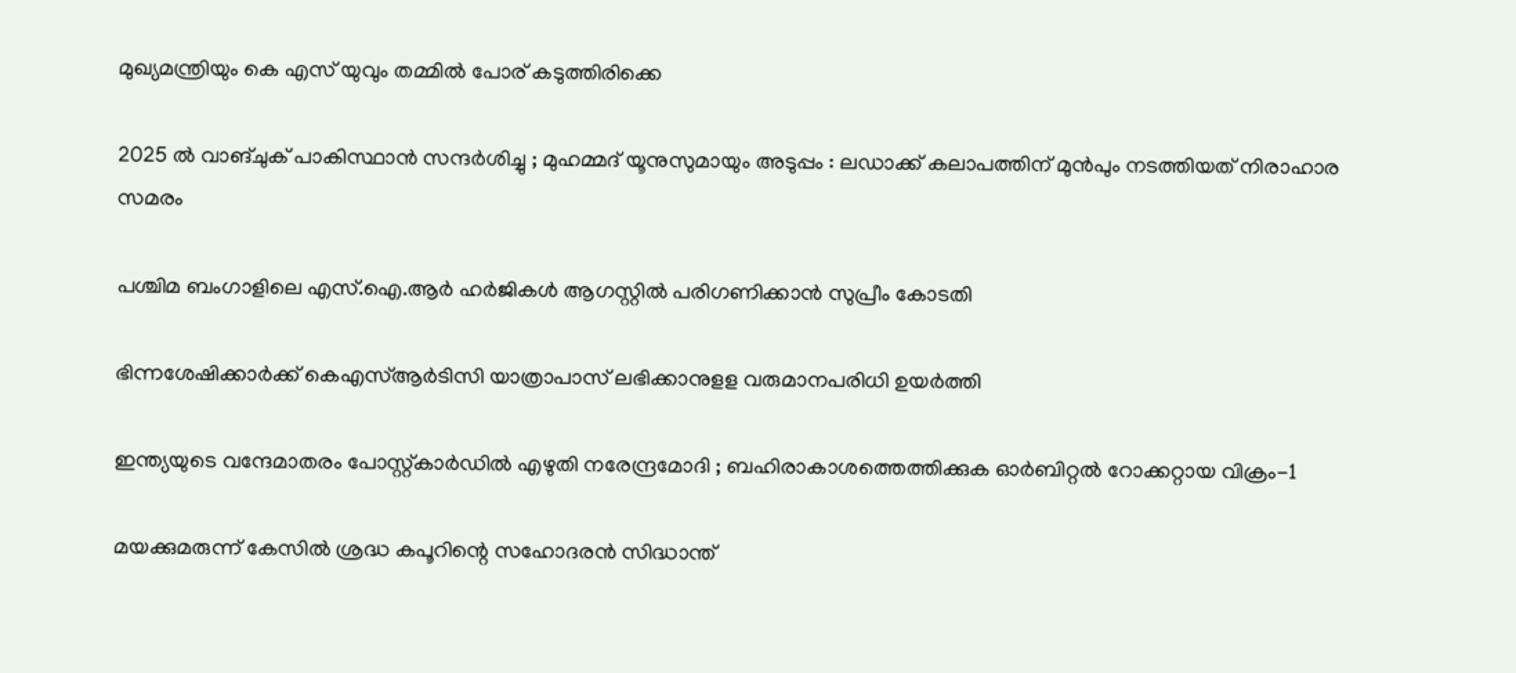മുഖ്യമന്ത്രിയും കെ എസ് യുവും തമ്മില്‍ പോര് കടുത്തിരിക്കെ

2025 ൽ വാങ്ചുക് പാകിസ്ഥാൻ സന്ദർശിച്ചു ; മുഹമ്മദ് യൂനുസുമായും അടുപ്പം : ലഡാക്ക് കലാപത്തിന് മുൻപും നടത്തിയത് നിരാഹാര സമരം

പശ്ചിമ ബംഗാളിലെ എസ്.ഐ.ആര്‍ ഹര്‍ജികള്‍ ആഗസ്റ്റില്‍ പരിഗണിക്കാന്‍ സുപ്രീം കോടതി

ഭിന്നശേഷിക്കാര്‍ക്ക് കെഎസ്ആര്‍ടിസി യാത്രാപാസ് ലഭിക്കാനുളള വരുമാനപരിധി ഉയര്‍ത്തി

ഇന്ത്യയുടെ വന്ദേമാതരം പോസ്റ്റ്കാർഡിൽ എഴുതി നരേന്ദ്രമോദി ; ബഹിരാകാശത്തെത്തിക്കുക ഓർബിറ്റൽ റോക്കറ്റായ വിക്രം-1

മയക്കുമരുന്ന് കേസില്‍ ശ്രദ്ധ കപൂറിന്റെ സഹോദരന്‍ സിദ്ധാന്ത്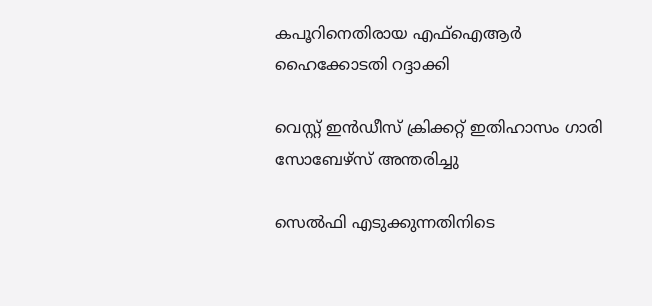കപൂറിനെതിരായ എഫ്‌ഐആര്‍ ഹൈക്കോടതി റദ്ദാക്കി

വെസ്റ്റ് ഇന്‍ഡീസ് ക്രിക്കറ്റ് ഇതിഹാസം ഗാരി സോബേഴ്‌സ് അന്തരിച്ചു

സെല്‍ഫി എടുക്കുന്നതിനിടെ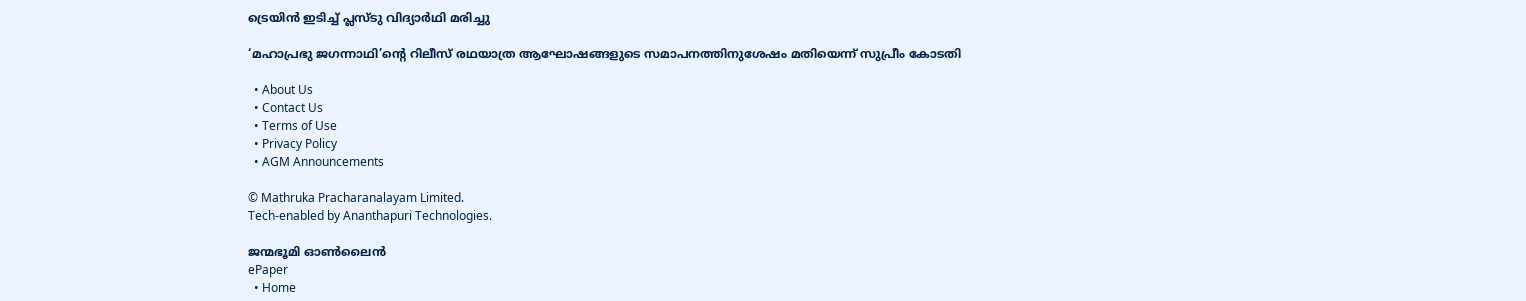ട്രെയിന്‍ ഇടിച്ച് പ്ലസ്ടു വിദ്യാര്‍ഥി മരിച്ചു

‘മഹാപ്രഭു ജഗന്നാഥി’ന്റെ റിലീസ് രഥയാത്ര ആഘോഷങ്ങളുടെ സമാപനത്തിനുശേഷം മതിയെന്ന് സുപ്രീം കോടതി

  • About Us
  • Contact Us
  • Terms of Use
  • Privacy Policy
  • AGM Announcements

© Mathruka Pracharanalayam Limited.
Tech-enabled by Ananthapuri Technologies.

ജന്മഭൂമി ഓണ്‍ലൈന്‍
ePaper
  • Home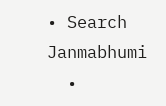• Search Janmabhumi
  •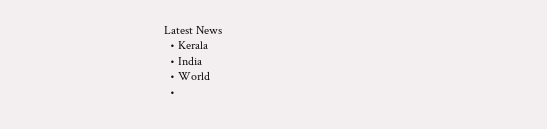Latest News
  • Kerala
  • India
  • World
  •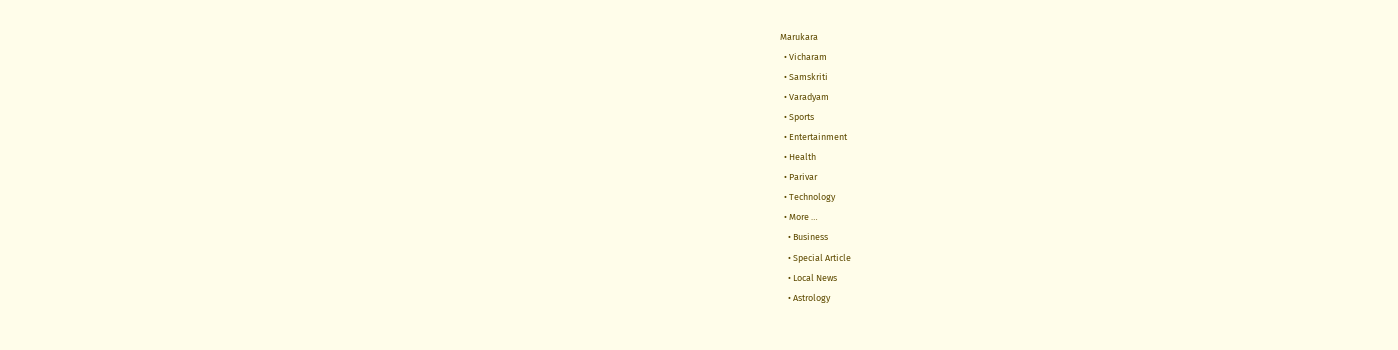Marukara
  • Vicharam
  • Samskriti
  • Varadyam
  • Sports
  • Entertainment
  • Health
  • Parivar
  • Technology
  • More …
    • Business
    • Special Article
    • Local News
    • Astrology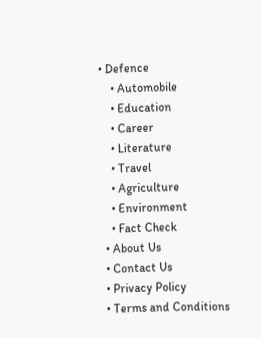• Defence
    • Automobile
    • Education
    • Career
    • Literature
    • Travel
    • Agriculture
    • Environment
    • Fact Check
  • About Us
  • Contact Us
  • Privacy Policy
  • Terms and Conditions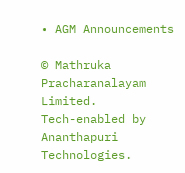• AGM Announcements

© Mathruka Pracharanalayam Limited.
Tech-enabled by Ananthapuri Technologies.